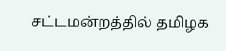சட்டமன்றத்தில் தமிழக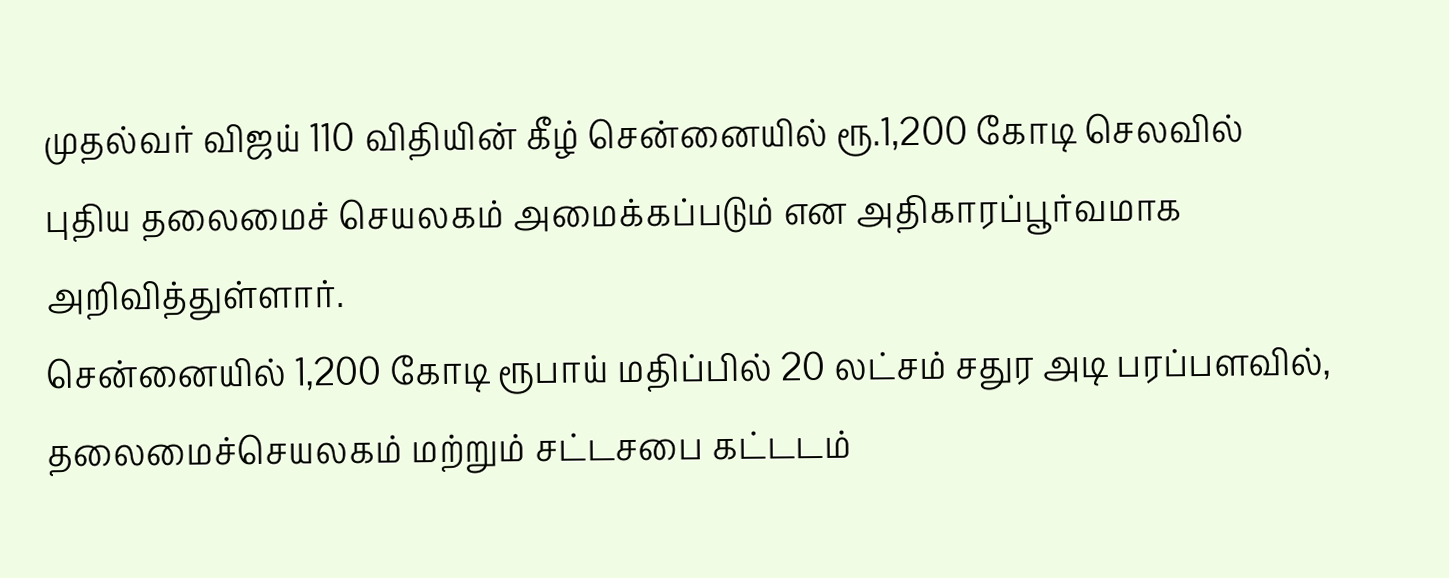முதல்வர் விஜய் 110 விதியின் கீழ் சென்னையில் ரூ.1,200 கோடி செலவில் புதிய தலைமைச் செயலகம் அமைக்கப்படும் என அதிகாரப்பூர்வமாக அறிவித்துள்ளார்.
சென்னையில் 1,200 கோடி ரூபாய் மதிப்பில் 20 லட்சம் சதுர அடி பரப்பளவில், தலைமைச்செயலகம் மற்றும் சட்டசபை கட்டடம்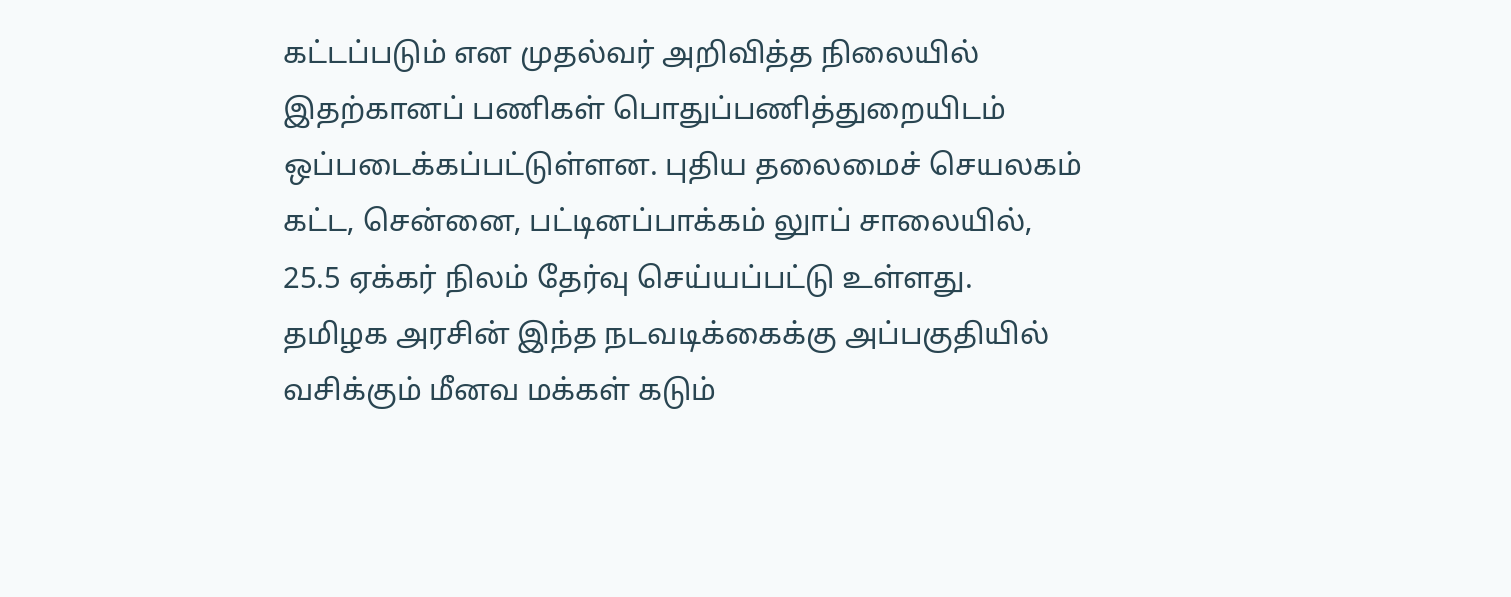கட்டப்படும் என முதல்வர் அறிவித்த நிலையில் இதற்கானப் பணிகள் பொதுப்பணித்துறையிடம் ஒப்படைக்கப்பட்டுள்ளன. புதிய தலைமைச் செயலகம் கட்ட, சென்னை, பட்டினப்பாக்கம் லுாப் சாலையில், 25.5 ஏக்கர் நிலம் தேர்வு செய்யப்பட்டு உள்ளது. தமிழக அரசின் இந்த நடவடிக்கைக்கு அப்பகுதியில் வசிக்கும் மீனவ மக்கள் கடும்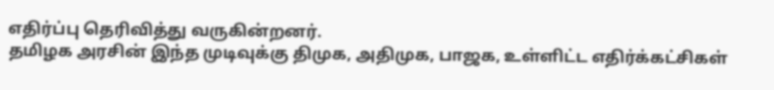எதிர்ப்பு தெரிவித்து வருகின்றனர்.
தமிழக அரசின் இந்த முடிவுக்கு திமுக, அதிமுக, பாஜக, உள்ளிட்ட எதிர்க்கட்சிகள்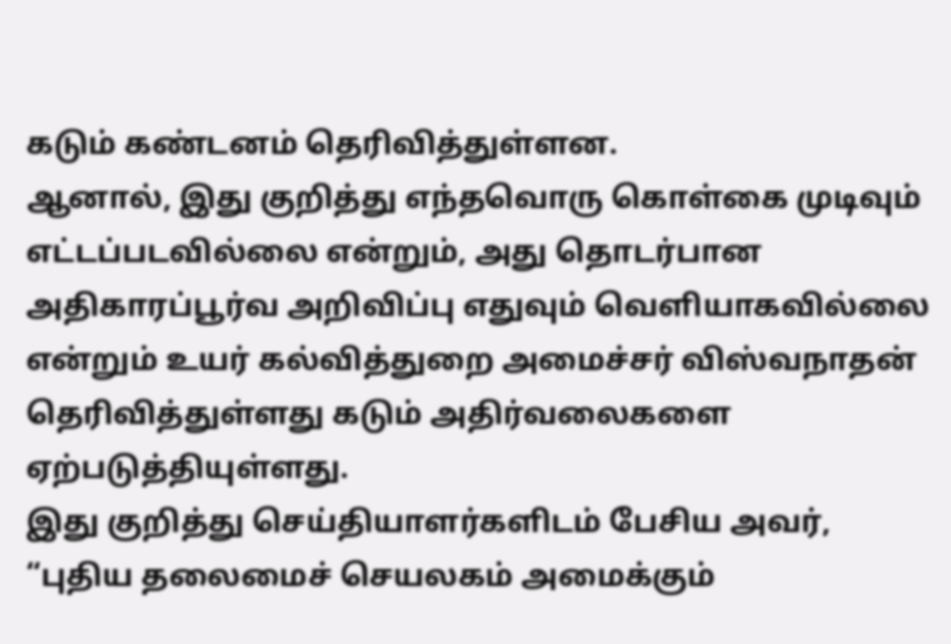கடும் கண்டனம் தெரிவித்துள்ளன.
ஆனால், இது குறித்து எந்தவொரு கொள்கை முடிவும் எட்டப்படவில்லை என்றும், அது தொடர்பான அதிகாரப்பூர்வ அறிவிப்பு எதுவும் வெளியாகவில்லை என்றும் உயர் கல்வித்துறை அமைச்சர் விஸ்வநாதன் தெரிவித்துள்ளது கடும் அதிர்வலைகளை ஏற்படுத்தியுள்ளது.
இது குறித்து செய்தியாளர்களிடம் பேசிய அவர், “புதிய தலைமைச் செயலகம் அமைக்கும்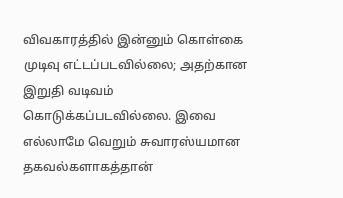விவகாரத்தில் இன்னும் கொள்கை முடிவு எட்டப்படவில்லை; அதற்கான இறுதி வடிவம் கொடுக்கப்படவில்லை. இவை எல்லாமே வெறும் சுவாரஸ்யமான தகவல்களாகத்தான்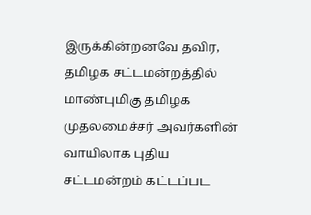இருக்கின்றனவே தவிர, தமிழக சட்டமன்றத்தில் மாண்புமிகு தமிழக முதலமைச்சர் அவர்களின் வாயிலாக புதிய சட்டமன்றம் கட்டப்பட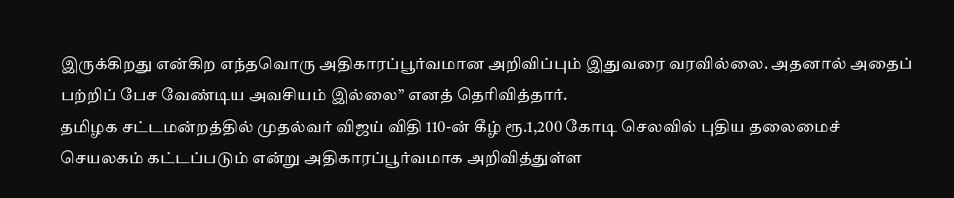இருக்கிறது என்கிற எந்தவொரு அதிகாரப்பூர்வமான அறிவிப்பும் இதுவரை வரவில்லை. அதனால் அதைப் பற்றிப் பேச வேண்டிய அவசியம் இல்லை” எனத் தெரிவித்தார்.
தமிழக சட்டமன்றத்தில் முதல்வர் விஜய் விதி 110-ன் கீழ் ரூ.1,200 கோடி செலவில் புதிய தலைமைச் செயலகம் கட்டப்படும் என்று அதிகாரப்பூர்வமாக அறிவித்துள்ள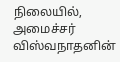நிலையில், அமைச்சர் விஸ்வநாதனின்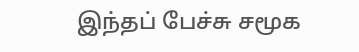இந்தப் பேச்சு சமூக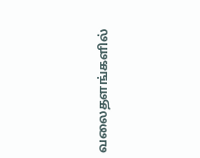வலைதளங்களில்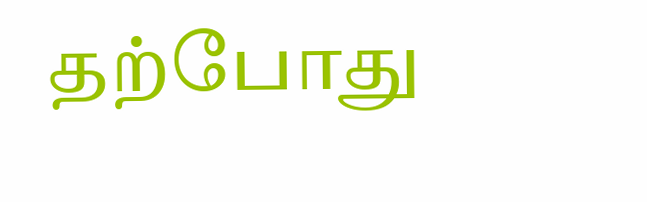தற்போது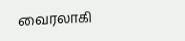வைரலாகி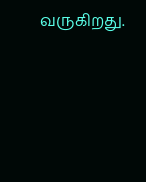வருகிறது.